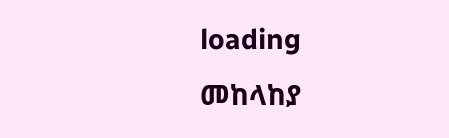loading
መከላከያ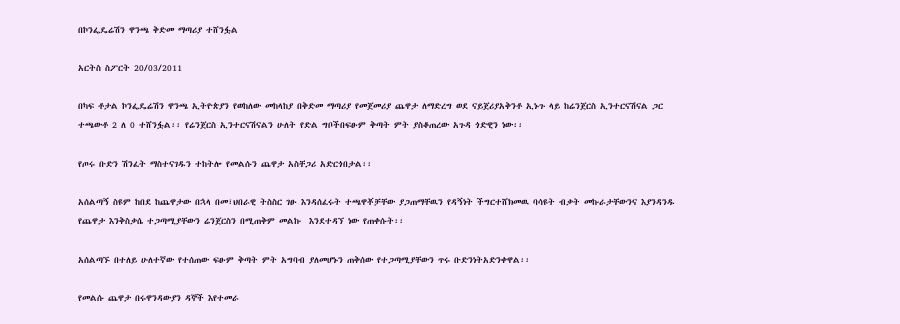በኮንፌዴሬሽን ዋንጫ ቅድመ ማጣሪያ ተሸንፏል

አርትስ ስፖርት 20/03/2011

በካፍ ቶታል ኮንፌዴሬሽን ዋንጫ ኢትዮጵያን የወከለው መከላከያ በቅድመ ማጣሪያ የመጀመሪያ ጨዋታ ለማድረግ ወደ ናይጀሪያአቅንቶ ኢኑጉ ላይ ከሬንጀርስ ኢንተርናሽናል ጋር ተጫውቶ 2 ለ 0 ተሸንፏል፡፡ የሬንጀርስ ኢንተርናሽናልን ሁለት የድል ግቦችበፍፁም ቅጣት ምት ያስቆጠረው አጉዳ ጎድዊን ነው፡፡

የጦሩ ቡድን ሽንፈት ማስተናገዱን ተከትሎ የመልሱን ጨዋታ አስቸጋሪ አድርጎበታል፡፡

አሰልጣኝ ስዩም ከበደ ከጨዋታው በኋላ በመ፣ህበራዊ ትስስር ገፁ እንዳሰፈሩት ተጫዋቾቻቸው ያጋጠማቸዉን የዳኝነት ችግርተሸክመዉ ባሳዩት ብቃት መኩራታቸውንና እያንዳንዱ የጨዋታ እንቅስቃሴ ተጋጣሚያቸውን ሬንጀርስን በሚጠቅም መልኩ  እንደተዳኘ ነው የጠቀሱት፡፡

አሰልጣኙ በተለይ ሁለተኛው የተሰጠው ፍፁም ቅጣት ምት አግባብ ያለመሆኑን ጠቅሰው የተጋጣሚያቸውን ጥሩ ቡድንነትአድንቀዋል፡፡

የመልሱ ጨዋታ በሩዋንዳውያን ዳኞች እየተመራ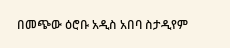በመጭው ዕሮቡ አዲስ አበባ ስታዲየም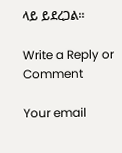ላይ ይደረጋል፡፡

Write a Reply or Comment

Your email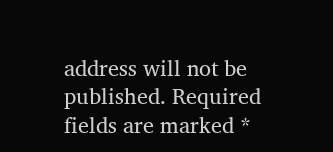address will not be published. Required fields are marked *